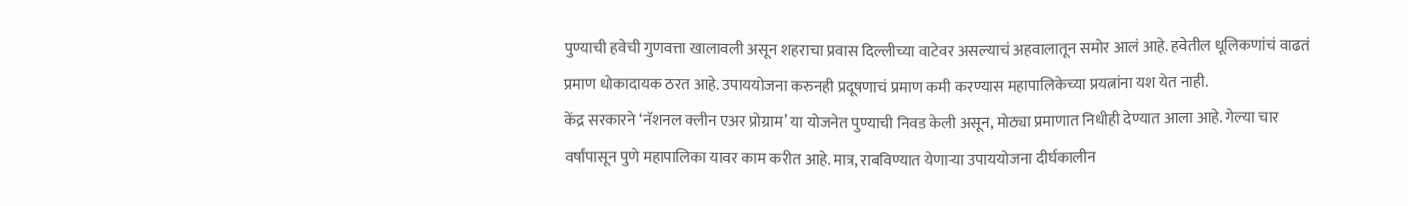पुण्याची हवेची गुणवत्ता खालावली असून शहराचा प्रवास दिल्लीच्या वाटेवर असल्याचं अहवालातून समोर आलं आहे. हवेतील धूलिकणांचं वाढतं प्रमाण धोकादायक ठरत आहे. उपाययोजना करुनही प्रदूषणाचं प्रमाण कमी करण्यास महापालिकेच्या प्रयत्नांना यश येत नाही.
केंद्र सरकारने ‘नॅशनल क्लीन एअर प्रोग्राम’ या योजनेत पुण्याची निवड केली असून, मोठ्या प्रमाणात निधीही देण्यात आला आहे. गेल्या चार वर्षांपासून पुणे महापालिका यावर काम करीत आहे. मात्र, राबविण्यात येणाऱ्या उपाययोजना दीर्घकालीन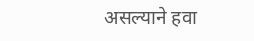असल्याने हवा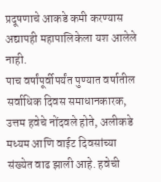प्रदूषणाचे आकडे कमी करण्यास अद्यापही महापालिकेला यश आलेले नाही.
पाच वर्षांपूर्वीपर्यंत पुण्यात वर्षातील सर्वाधिक दिवस समाधानकारक, उत्तम हवेचे नोंदवले होते, अलीकडे मध्यम आणि वाईट दिवसांच्या संख्येत वाढ झाली आहे. हवेची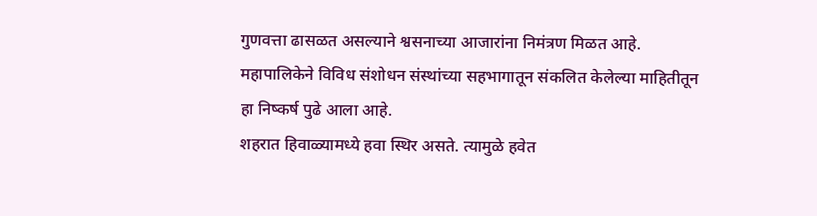गुणवत्ता ढासळत असल्याने श्वसनाच्या आजारांना निमंत्रण मिळत आहे. महापालिकेने विविध संशोधन संस्थांच्या सहभागातून संकलित केलेल्या माहितीतून हा निष्कर्ष पुढे आला आहे.
शहरात हिवाळ्यामध्ये हवा स्थिर असते. त्यामुळे हवेत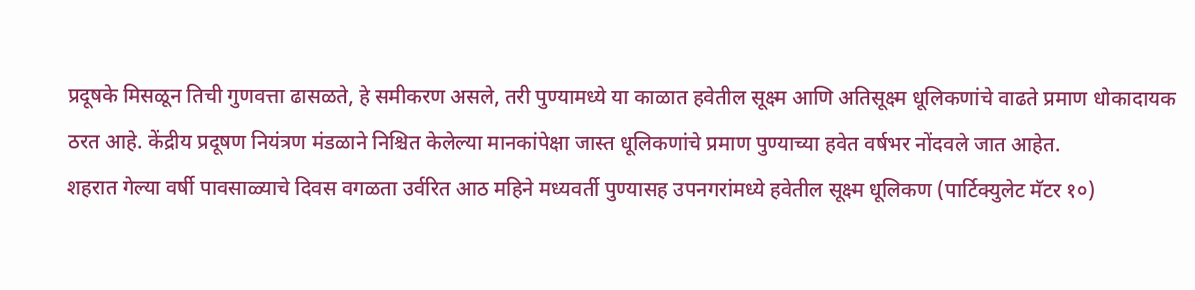प्रदूषके मिसळून तिची गुणवत्ता ढासळते, हे समीकरण असले, तरी पुण्यामध्ये या काळात हवेतील सूक्ष्म आणि अतिसूक्ष्म धूलिकणांचे वाढते प्रमाण धोकादायक ठरत आहे. केंद्रीय प्रदूषण नियंत्रण मंडळाने निश्चित केलेल्या मानकांपेक्षा जास्त धूलिकणांचे प्रमाण पुण्याच्या हवेत वर्षभर नोंदवले जात आहेत.
शहरात गेल्या वर्षी पावसाळ्याचे दिवस वगळता उर्वरित आठ महिने मध्यवर्ती पुण्यासह उपनगरांमध्ये हवेतील सूक्ष्म धूलिकण (पार्टिक्युलेट मॅटर १०)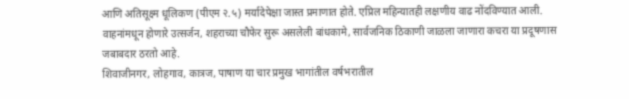आणि अतिसूक्ष्म धूलिकण (पीएम २.५) मर्यादेपेक्षा जास्त प्रमाणात होते. एप्रिल महिन्यातही लक्षणीय वाढ नोंदविण्यात आली. वाहनांमधून होणारे उत्सर्जन, शहराच्या चौफेर सुरू असलेली बांधकामे, सार्वजनिक ठिकाणी जाळला जाणारा कचरा या प्रदूषणास जबाबदार ठरतो आहे.
शिवाजीनगर, लोहगाव, कात्रज, पाषाण या चार प्रमुख भागांतील वर्षभरातील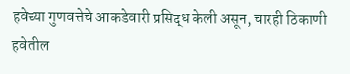हवेच्या गुणवत्तेचे आकडेवारी प्रसिद्ध केली असून, चारही ठिकाणी हवेतील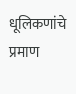धूलिकणांचे प्रमाण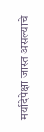मर्यादेपेक्षा जास्त असल्याचे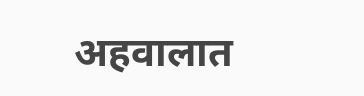अहवालात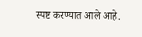स्पष्ट करण्यात आले आहे.